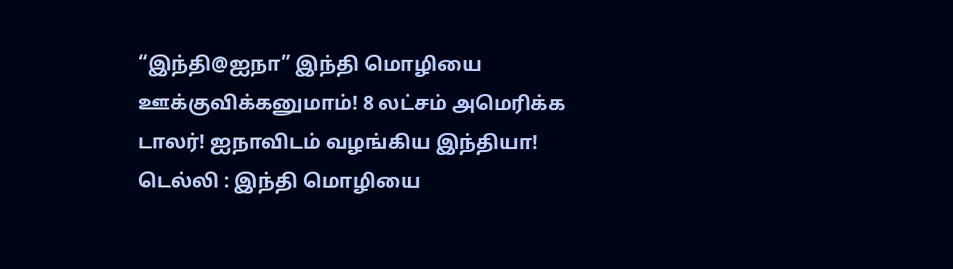“இந்தி@ஐநா” இந்தி மொழியை ஊக்குவிக்கனுமாம்! 8 லட்சம் அமெரிக்க டாலர்! ஐநாவிடம் வழங்கிய இந்தியா!
டெல்லி : இந்தி மொழியை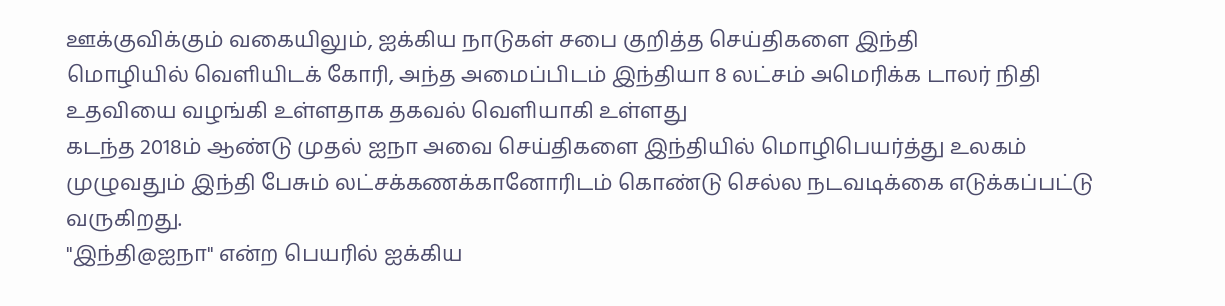ஊக்குவிக்கும் வகையிலும், ஐக்கிய நாடுகள் சபை குறித்த செய்திகளை இந்தி
மொழியில் வெளியிடக் கோரி, அந்த அமைப்பிடம் இந்தியா 8 லட்சம் அமெரிக்க டாலர் நிதி உதவியை வழங்கி உள்ளதாக தகவல் வெளியாகி உள்ளது
கடந்த 2018ம் ஆண்டு முதல் ஐநா அவை செய்திகளை இந்தியில் மொழிபெயர்த்து உலகம் முழுவதும் இந்தி பேசும் லட்சக்கணக்கானோரிடம் கொண்டு செல்ல நடவடிக்கை எடுக்கப்பட்டு வருகிறது.
"இந்தி@ஐநா" என்ற பெயரில் ஐக்கிய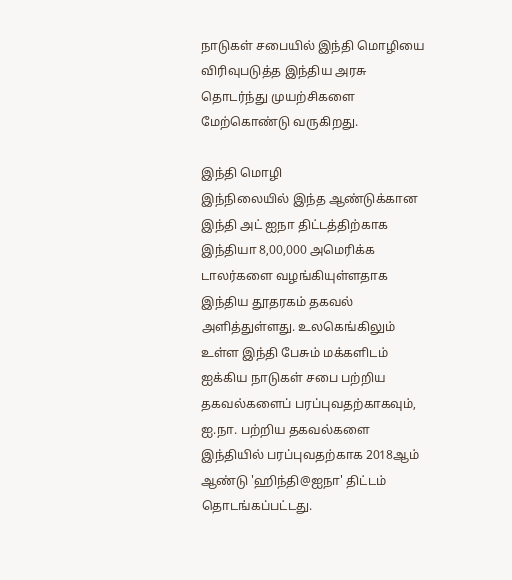நாடுகள் சபையில் இந்தி மொழியை விரிவுபடுத்த இந்திய அரசு தொடர்ந்து முயற்சிகளை மேற்கொண்டு வருகிறது.

இந்தி மொழி
இந்நிலையில் இந்த ஆண்டுக்கான இந்தி அட் ஐநா திட்டத்திற்காக இந்தியா 8,00,000 அமெரிக்க டாலர்களை வழங்கியுள்ளதாக இந்திய தூதரகம் தகவல் அளித்துள்ளது. உலகெங்கிலும் உள்ள இந்தி பேசும் மக்களிடம் ஐக்கிய நாடுகள் சபை பற்றிய தகவல்களைப் பரப்புவதற்காகவும், ஐ.நா. பற்றிய தகவல்களை இந்தியில் பரப்புவதற்காக 2018ஆம் ஆண்டு 'ஹிந்தி@ஐநா' திட்டம் தொடங்கப்பட்டது.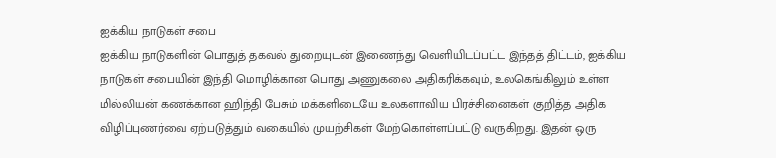ஐக்கிய நாடுகள் சபை
ஐக்கிய நாடுகளின் பொதுத் தகவல் துறையுடன் இணைந்து வெளியிடப்பட்ட இந்தத் திட்டம், ஐக்கிய நாடுகள் சபையின் இந்தி மொழிக்கான பொது அணுகலை அதிகரிக்கவும், உலகெங்கிலும் உள்ள மில்லியன் கணக்கான ஹிந்தி பேசும் மக்களிடையே உலகளாவிய பிரச்சினைகள் குறித்த அதிக விழிப்புணர்வை ஏற்படுத்தும் வகையில் முயற்சிகள் மேற்கொள்ளப்பட்டு வருகிறது. இதன் ஒரு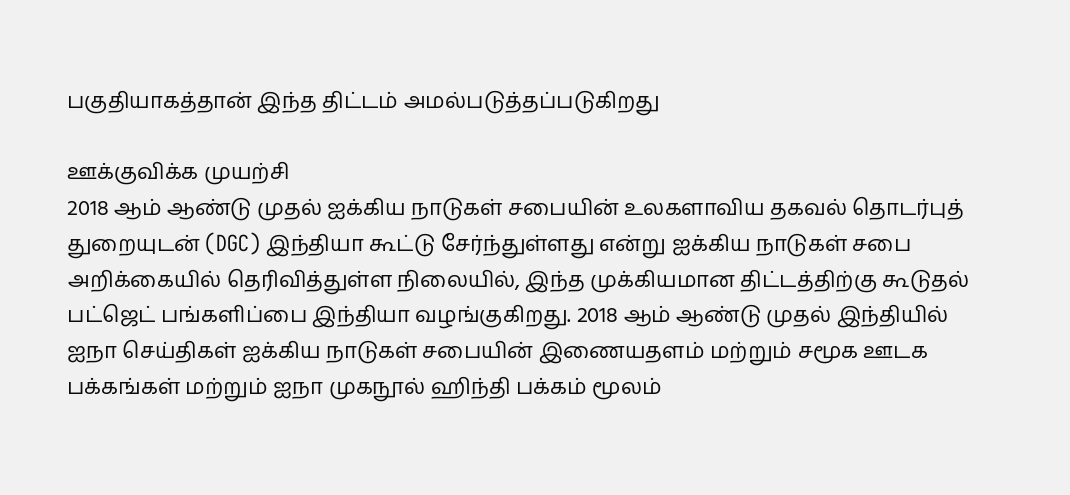பகுதியாகத்தான் இந்த திட்டம் அமல்படுத்தப்படுகிறது

ஊக்குவிக்க முயற்சி
2018 ஆம் ஆண்டு முதல் ஐக்கிய நாடுகள் சபையின் உலகளாவிய தகவல் தொடர்புத் துறையுடன் (DGC) இந்தியா கூட்டு சேர்ந்துள்ளது என்று ஐக்கிய நாடுகள் சபை அறிக்கையில் தெரிவித்துள்ள நிலையில், இந்த முக்கியமான திட்டத்திற்கு கூடுதல் பட்ஜெட் பங்களிப்பை இந்தியா வழங்குகிறது. 2018 ஆம் ஆண்டு முதல் இந்தியில் ஐநா செய்திகள் ஐக்கிய நாடுகள் சபையின் இணையதளம் மற்றும் சமூக ஊடக பக்கங்கள் மற்றும் ஐநா முகநூல் ஹிந்தி பக்கம் மூலம்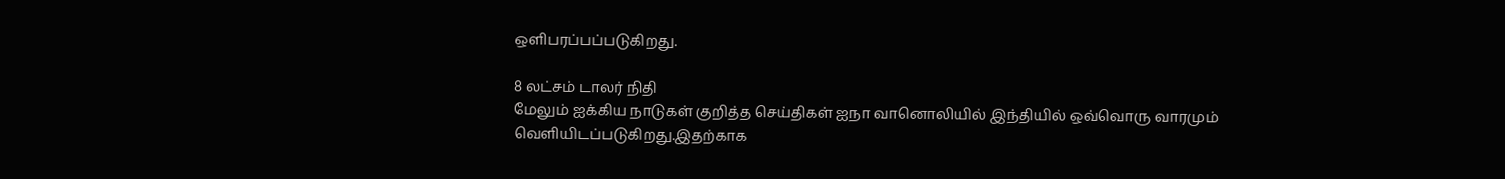ஒளிபரப்பப்படுகிறது.

8 லட்சம் டாலர் நிதி
மேலும் ஐக்கிய நாடுகள் குறித்த செய்திகள் ஐநா வானொலியில் இந்தியில் ஒவ்வொரு வாரமும் வெளியிடப்படுகிறது.இதற்காக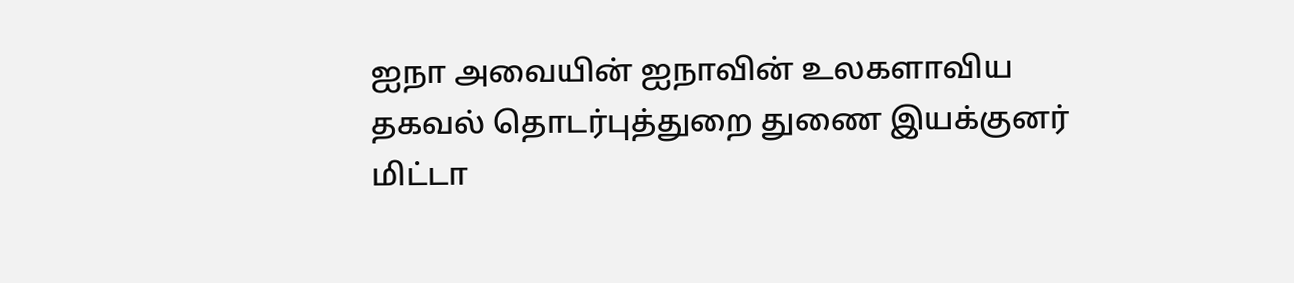ஐநா அவையின் ஐநாவின் உலகளாவிய தகவல் தொடர்புத்துறை துணை இயக்குனர் மிட்டா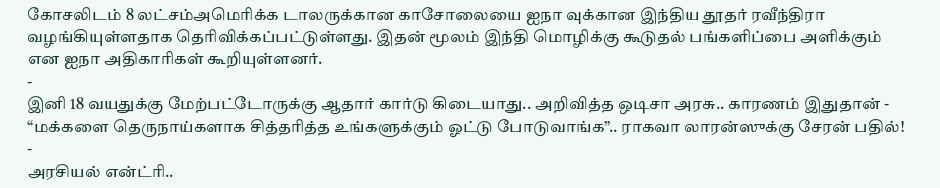கோசலிடம் 8 லட்சம்அமெரிக்க டாலருக்கான காசோலையை ஐநா வுக்கான இந்திய தூதர் ரவீந்திரா வழங்கியுள்ளதாக தெரிவிக்கப்பட்டுள்ளது. இதன் மூலம் இந்தி மொழிக்கு கூடுதல் பங்களிப்பை அளிக்கும் என ஐநா அதிகாரிகள் கூறியுள்ளனர்.
-
இனி 18 வயதுக்கு மேற்பட்டோருக்கு ஆதார் கார்டு கிடையாது.. அறிவித்த ஒடிசா அரசு.. காரணம் இதுதான் -
“மக்களை தெருநாய்களாக சித்தரித்த உங்களுக்கும் ஓட்டு போடுவாங்க”.. ராகவா லாரன்ஸுக்கு சேரன் பதில்! -
அரசியல் என்ட்ரி..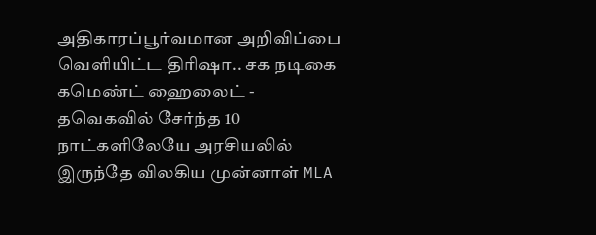அதிகாரப்பூர்வமான அறிவிப்பை வெளியிட்ட திரிஷா.. சக நடிகை கமெண்ட் ஹைலைட் -
தவெகவில் சேர்ந்த 10 நாட்களிலேயே அரசியலில் இருந்தே விலகிய முன்னாள் MLA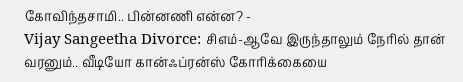கோவிந்தசாமி.. பின்னணி என்ன? -
Vijay Sangeetha Divorce: சிஎம்-ஆவே இருந்தாலும் நேரில் தான் வரனும்.. வீடியோ கான்ஃப்ரன்ஸ் கோரிக்கையை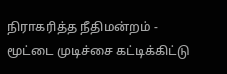நிராகரித்த நீதிமன்றம் -
மூட்டை முடிச்சை கட்டிக்கிட்டு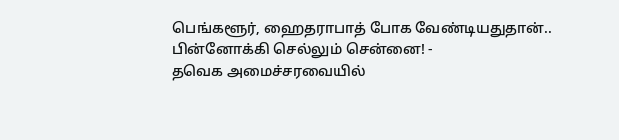பெங்களூர், ஹைதராபாத் போக வேண்டியதுதான்.. பின்னோக்கி செல்லும் சென்னை! -
தவெக அமைச்சரவையில்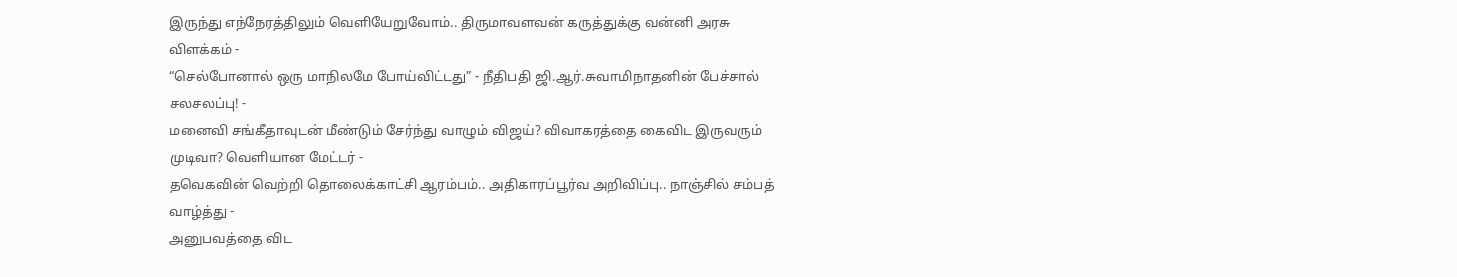இருந்து எந்நேரத்திலும் வெளியேறுவோம்.. திருமாவளவன் கருத்துக்கு வன்னி அரசு விளக்கம் -
“செல்போனால் ஒரு மாநிலமே போய்விட்டது” - நீதிபதி ஜி.ஆர்.சுவாமிநாதனின் பேச்சால் சலசலப்பு! -
மனைவி சங்கீதாவுடன் மீண்டும் சேர்ந்து வாழும் விஜய்? விவாகரத்தை கைவிட இருவரும் முடிவா? வெளியான மேட்டர் -
தவெகவின் வெற்றி தொலைக்காட்சி ஆரம்பம்.. அதிகாரப்பூர்வ அறிவிப்பு.. நாஞ்சில் சம்பத் வாழ்த்து -
அனுபவத்தை விட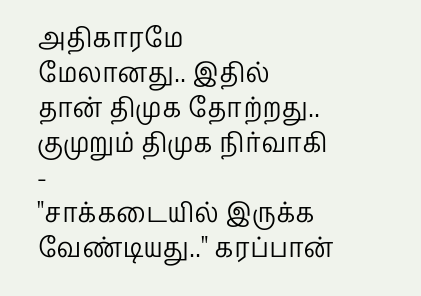அதிகாரமே மேலானது.. இதில் தான் திமுக தோற்றது.. குமுறும் திமுக நிர்வாகி -
"சாக்கடையில் இருக்க வேண்டியது.." கரப்பான்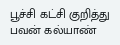பூச்சி கட்சி குறித்து பவன் கல்யாண்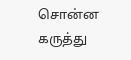சொன்ன கருத்து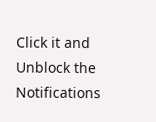Click it and Unblock the Notifications